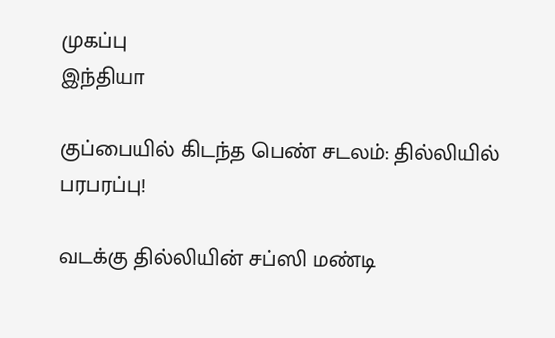முகப்பு
இந்தியா

குப்பையில் கிடந்த பெண் சடலம்: தில்லியில் பரபரப்பு!

வடக்கு தில்லியின் சப்ஸி மண்டி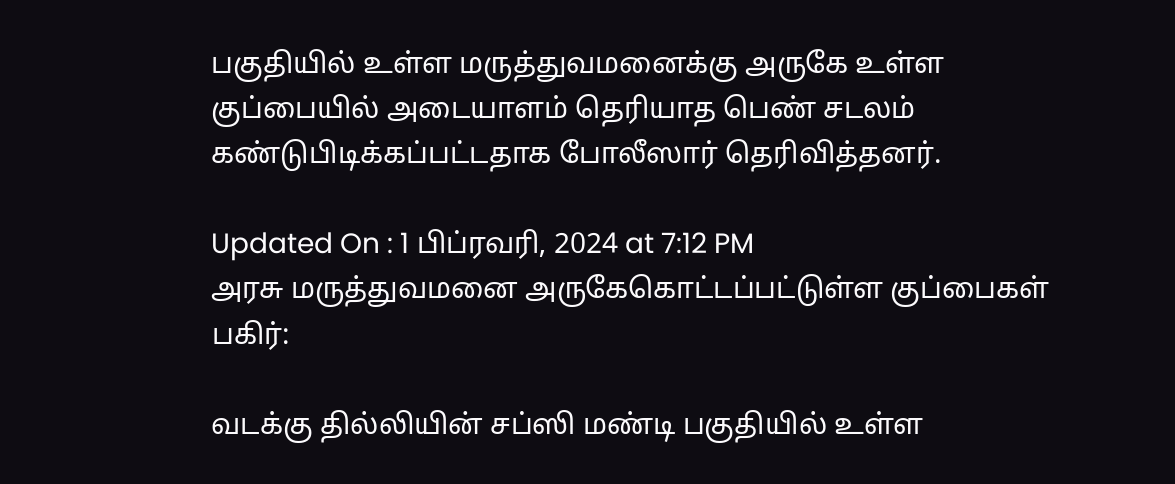பகுதியில் உள்ள மருத்துவமனைக்கு அருகே உள்ள குப்பையில் அடையாளம் தெரியாத பெண் சடலம் கண்டுபிடிக்கப்பட்டதாக போலீஸார் தெரிவித்தனர்.

Updated On : 1 பிப்ரவரி, 2024 at 7:12 PM
அரசு மருத்துவமனை அருகேகொட்டப்பட்டுள்ள குப்பைகள்
பகிர்:

வடக்கு தில்லியின் சப்ஸி மண்டி பகுதியில் உள்ள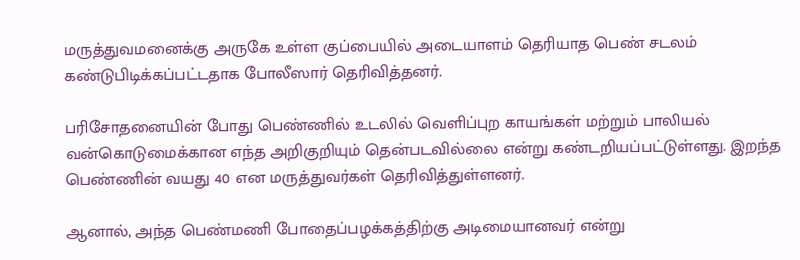மருத்துவமனைக்கு அருகே உள்ள குப்பையில் அடையாளம் தெரியாத பெண் சடலம் கண்டுபிடிக்கப்பட்டதாக போலீஸார் தெரிவித்தனர்.

பரிசோதனையின் போது பெண்ணில் உடலில் வெளிப்புற காயங்கள் மற்றும் பாலியல் வன்கொடுமைக்கான எந்த அறிகுறியும் தென்படவில்லை என்று கண்டறியப்பட்டுள்ளது. இறந்த பெண்ணின் வயது 40 என மருத்துவர்கள் தெரிவித்துள்ளனர்.

ஆனால், அந்த பெண்மணி போதைப்பழக்கத்திற்கு அடிமையானவர் என்று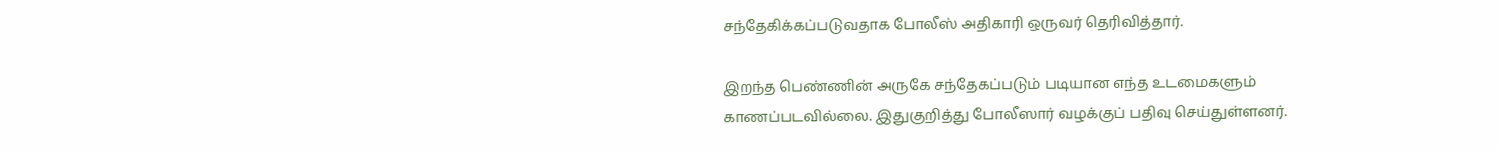சந்தேகிக்கப்படுவதாக போலீஸ் அதிகாரி ஒருவர் தெரிவித்தார்.

இறந்த பெண்ணின் அருகே சந்தேகப்படும் படியான எந்த உடமைகளும் காணப்படவில்லை. இதுகுறித்து போலீஸார் வழக்குப் பதிவு செய்துள்ளனர்.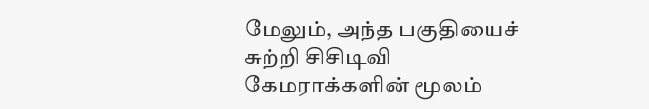மேலும், அந்த பகுதியைச் சுற்றி சிசிடிவி கேமராக்களின் மூலம்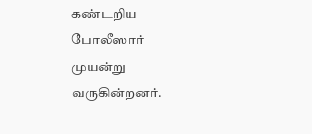கண்டறிய போலீஸார் முயன்று வருகின்றனர்.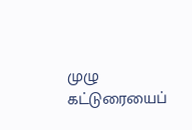முழு கட்டுரையைப்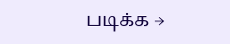படிக்க →